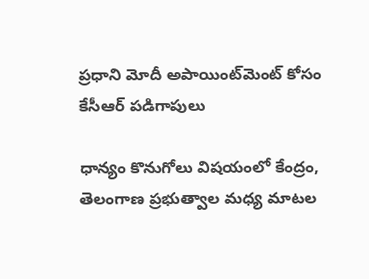ప్రధాని మోదీ అపాయింట్‌‌మెంట్ కోసం కేసీఆర్ పడిగాపులు

ధాన్యం కొనుగోలు విషయంలో కేంద్రం, తెలంగాణ ప్రభుత్వాల మధ్య మాటల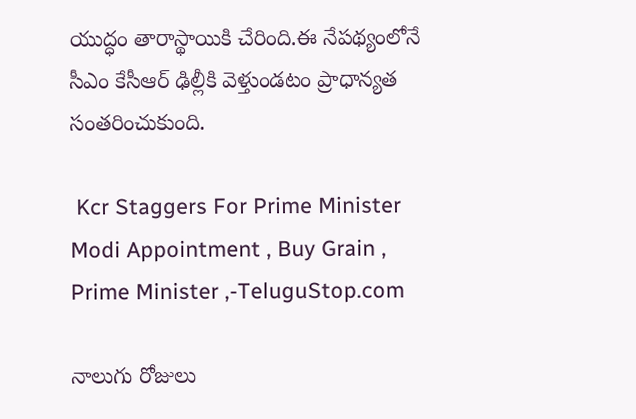యుద్ధం తారాస్థాయికి చేరింది.ఈ నేపథ్యంలోనే సీఎం కేసీఆర్ ఢిల్లీకి వెళ్తుండటం ప్రాధాన్యత సంతరించుకుంది.

 Kcr Staggers For Prime Minister Modi Appointment , Buy Grain , Prime Minister ,-TeluguStop.com

నాలుగు రోజులు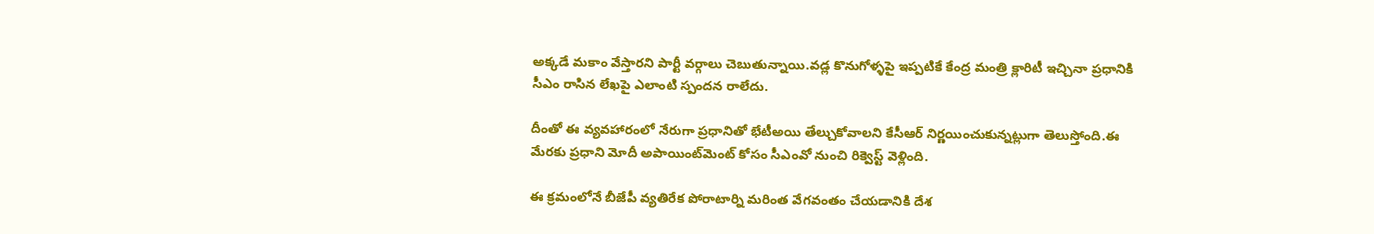అక్కడే మకాం వేస్తారని పార్టీ వర్గాలు చెబుతున్నాయి.వడ్ల కొనుగోళ్ళపై ఇప్పటికే కేంద్ర మంత్రి క్లారిటీ ఇచ్చినా ప్రధానికి సీఎం రాసిన లేఖపై ఎలాంటి స్పందన రాలేదు.

దీంతో ఈ వ్యవహారంలో నేరుగా ప్రధానితో భేటీఅయి తేల్చుకోవాలని కేసీఆర్ నిర్ణయించుకున్నట్లుగా తెలుస్తోంది.ఈ మేరకు ప్రధాని మోదీ అపాయింట్‌‌మెంట్ కోసం సీఎంవో నుంచి రిక్వెస్ట్ వెళ్లింది.

ఈ క్రమంలోనే బీజేపీ వ్యతిరేక పోరాటార్ని మరింత వేగవంతం చేయడానికి దేశ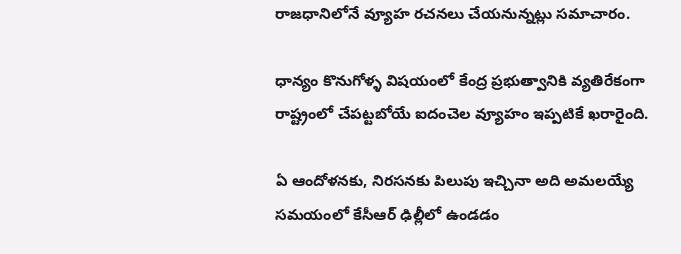రాజధానిలోనే వ్యూహ రచనలు చేయనున్నట్లు సమాచారం.

ధాన్యం కొనుగోళ్ళ విషయంలో కేంద్ర ప్రభుత్వానికి వ్యతిరేకంగా రాష్ట్రంలో చేపట్టబోయే ఐదంచెల వ్యూహం ఇప్పటికే ఖరారైంది.

ఏ ఆందోళనకు, నిరసనకు పిలుపు ఇచ్చినా అది అమలయ్యే సమయంలో కేసీఆర్ ఢిల్లీలో ఉండడం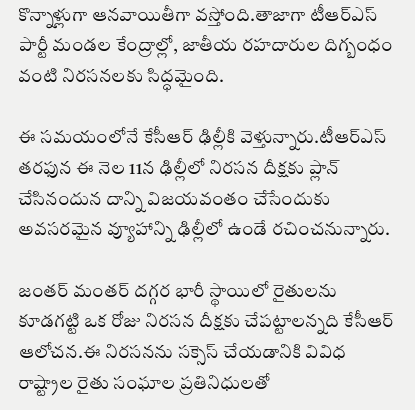కొన్నాళ్లుగా ఆనవాయితీగా వస్తోంది.తాజాగా టీఆర్ఎస్ పార్టీ మండల కేంద్రాల్లో, జాతీయ రహదారుల దిగ్బంధం వంటి నిరసనలకు సిద్ధమైంది.

ఈ సమయంలోనే కేసీఆర్ ఢిల్లీకి వెళ్తున్నారు.టీఆర్ఎస్ తరఫున ఈ నెల 11న ఢిల్లీలో నిరసన దీక్షకు ప్లాన్ చేసినందున దాన్ని విజయవంతం చేసేందుకు అవసరమైన వ్యూహాన్ని ఢిల్లీలో ఉండే రచించనున్నారు.

జంతర్ మంతర్ దగ్గర భారీ స్థాయిలో రైతులను కూడగట్టి ఒక రోజు నిరసన దీక్షకు చేపట్టాలన్నది కేసీఆర్ ఆలోచన.ఈ నిరసనను సక్సెస్ చేయడానికి వివిధ రాష్ట్రాల రైతు సంఘాల ప్రతినిధులతో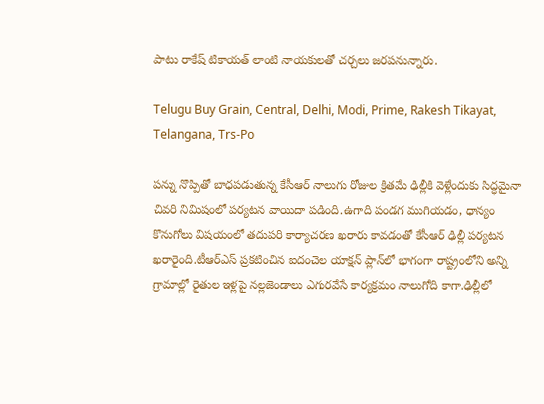పాటు రాకేష్ టికాయత్ లాంటి నాయకులతో చర్చలు జరపనున్నారు.

Telugu Buy Grain, Central, Delhi, Modi, Prime, Rakesh Tikayat, Telangana, Trs-Po

పన్ను నొప్పితో బాధపడుతున్న కేసీఆర్ నాలుగు రోజుల క్రితమే ఢిల్లీకి వెళ్లేందుకు సిద్ధమైనా చివరి నిమిషంలో పర్యటన వాయిదా పడింది.ఉగాది పండగ ముగియడం, ధాన్యం కొనుగోలు విషయంలో తదుపరి కార్యాచరణ ఖరారు కావడంతో కేసీఆర్ ఢిల్లీ పర్యటన ఖరారైంది.టీఆర్ఎస్ ప్రకటించిన ఐదంచెల యాక్షన్ ప్లాన్‌లో భాగంగా రాష్ట్రంలోని అన్ని గ్రామాల్లో రైతుల ఇళ్లపై నల్లజెండాలు ఎగురవేసే కార్యక్రమం నాలుగోది కాగా.ఢిల్లీలో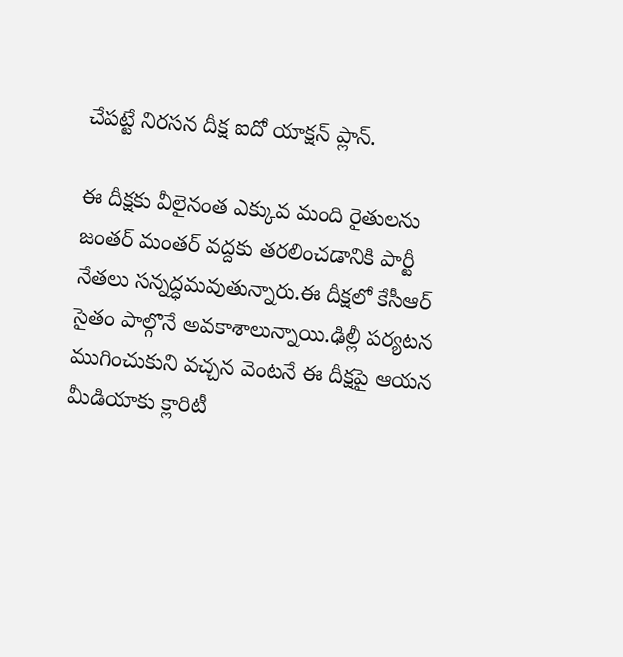చేపట్టే నిరసన దీక్ష ఐదో యాక్షన్ ప్లాన్.

ఈ దీక్షకు వీలైనంత ఎక్కువ మంది రైతులను జంతర్ మంతర్ వద్దకు తరలించడానికి పార్టీ నేతలు సన్నద్ధమవుతున్నారు.ఈ దీక్షలో కేసీఆర్ సైతం పాల్గొనే అవకాశాలున్నాయి.ఢిల్లీ పర్యటన ముగించుకుని వచ్చన వెంటనే ఈ దీక్షపై ఆయన మీడియాకు క్లారిటీ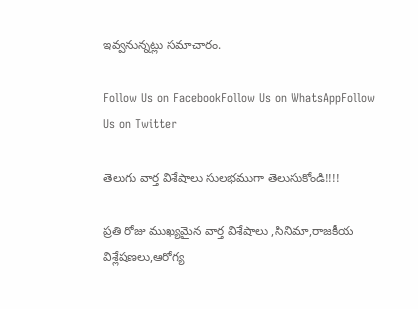ఇవ్వనున్నట్లు సమాచారం.

Follow Us on FacebookFollow Us on WhatsAppFollow Us on Twitter

తెలుగు వార్త విశేషాలు సులభముగా తెలుసుకోండి!!!!

ప్రతి రోజు ముఖ్యమైన వార్త విశేషాలు ,సినిమా,రాజకీయ విశ్లేషణలు,ఆరోగ్య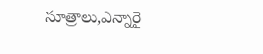సూత్రాలు,ఎన్నారై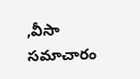,వీసా సమాచారం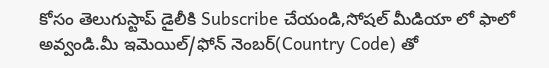కోసం తెలుగుస్టాప్ డైలీకి Subscribe చేయండి,సోషల్ మీడియా లో ఫాలో అవ్వండి.మీ ఇమెయిల్/ఫోన్ నెంబర్(Country Code) తో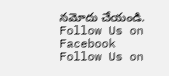నమోదు చేయండి.
Follow Us on Facebook Follow Us on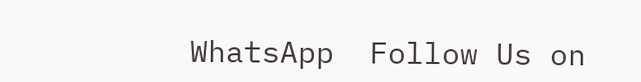WhatsApp  Follow Us on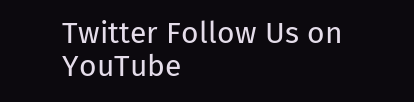Twitter Follow Us on YouTube